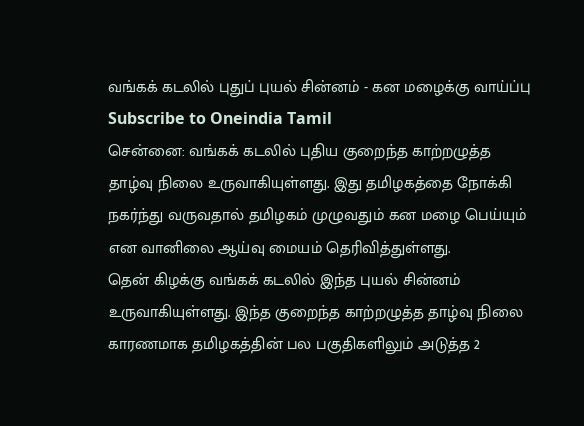வங்கக் கடலில் புதுப் புயல் சின்னம் - கன மழைக்கு வாய்ப்பு
Subscribe to Oneindia Tamil
சென்னை: வங்கக் கடலில் புதிய குறைந்த காற்றழுத்த தாழ்வு நிலை உருவாகியுள்ளது. இது தமிழகத்தை நோக்கி நகர்ந்து வருவதால் தமிழகம் முழுவதும் கன மழை பெய்யும் என வானிலை ஆய்வு மையம் தெரிவித்துள்ளது.
தென் கிழக்கு வங்கக் கடலில் இந்த புயல் சின்னம் உருவாகியுள்ளது. இந்த குறைந்த காற்றழுத்த தாழ்வு நிலை காரணமாக தமிழகத்தின் பல பகுதிகளிலும் அடுத்த 2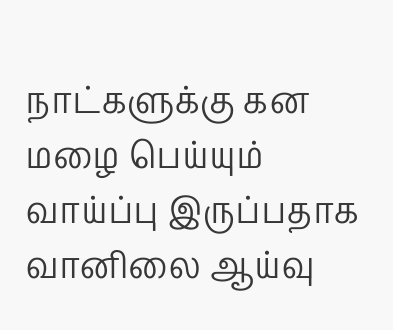நாட்களுக்கு கன மழை பெய்யும் வாய்ப்பு இருப்பதாக வானிலை ஆய்வு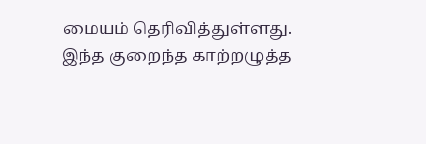மையம் தெரிவித்துள்ளது.
இந்த குறைந்த காற்றழுத்த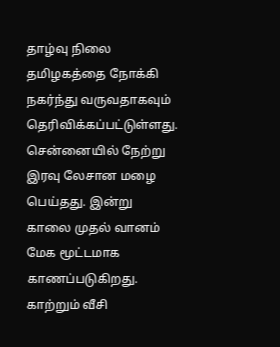தாழ்வு நிலை தமிழகத்தை நோக்கி நகர்ந்து வருவதாகவும் தெரிவிக்கப்பட்டுள்ளது.
சென்னையில் நேற்று இரவு லேசான மழை பெய்தது. இன்று காலை முதல் வானம் மேக மூட்டமாக காணப்படுகிறது. காற்றும் வீசி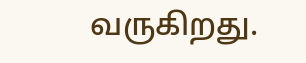வருகிறது.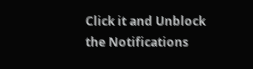Click it and Unblock the Notifications